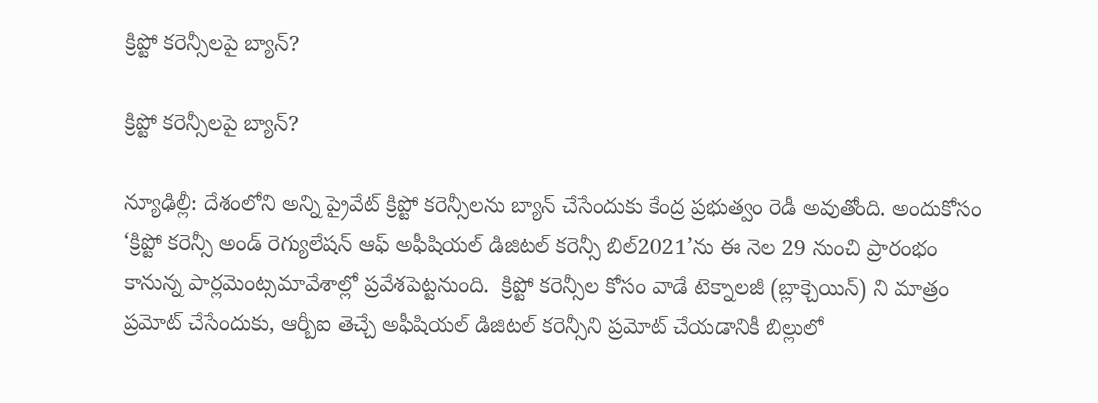క్రిప్టో కరెన్సీలపై బ్యాన్?

క్రిప్టో కరెన్సీలపై బ్యాన్?

న్యూఢిల్లీ: దేశంలోని అన్ని ప్రైవేట్ క్రిప్టో కరెన్సీలను బ్యాన్ చేసేందుకు కేంద్ర ప్రభుత్వం రెడీ అవుతోంది. అందుకోసం ‘క్రిప్టో కరెన్సీ అండ్ రెగ్యులేషన్ ఆఫ్ అఫీషియల్ డిజిటల్ కరెన్సీ బిల్2021’ను ఈ నెల 29 నుంచి ప్రారంభం కానున్న పార్లమెంట్సమావేశాల్లో ప్రవేశపెట్టనుంది.  క్రిప్టో కరెన్సీల కోసం వాడే టెక్నాలజీ (బ్లాక్చెయిన్) ని మాత్రం ప్రమోట్ చేసేందుకు, ఆర్బీఐ తెచ్చే అఫీషియల్ డిజిటల్ కరెన్సీని ప్రమోట్ చేయడానికీ బిల్లులో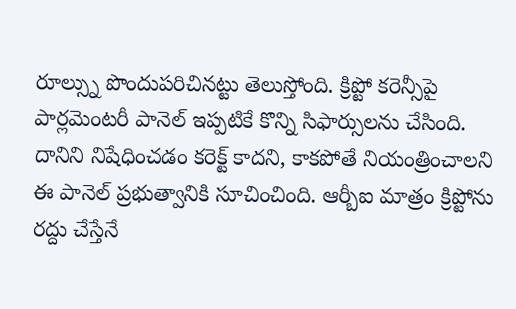రూల్స్ను పొందుపరిచినట్టు తెలుస్తోంది. క్రిప్టో కరెన్సీపై పార్లమెంటరీ పానెల్ ఇప్పటికే కొన్ని సిఫార్సులను చేసింది. దానిని నిషేధించడం కరెక్ట్ కాదని, కాకపోతే నియంత్రించాలని ఈ పానెల్ ప్రభుత్వానికి సూచించింది. ఆర్బీఐ మాత్రం క్రిప్టోను రద్దు చేస్తేనే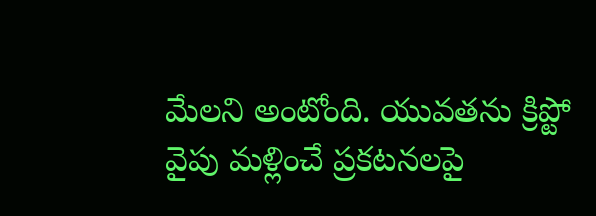మేలని అంటోంది. యువతను క్రిప్టో వైపు మళ్లించే ప్రకటనలపై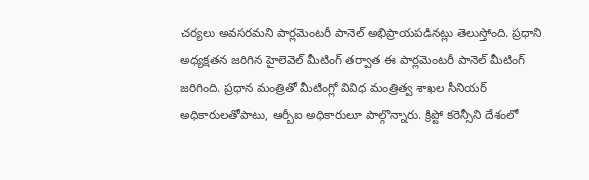చర్యలు అవసరమని పార్లమెంటరీ పానెల్ అభిప్రాయపడినట్లు తెలుస్తోంది. ప్రధాని అధ్యక్షతన జరిగిన హైలెవెల్ మీటింగ్ తర్వాత ఈ పార్లమెంటరీ పానెల్ మీటింగ్ జరిగింది. ప్రధాన మంత్రితో మీటింగ్లో వివిధ మంత్రిత్వ శాఖల సీనియర్ అధికారులతోపాటు, ఆర్బీఐ అధికారులూ పాల్గొన్నారు. క్రిప్టో కరెన్సీని దేశంలో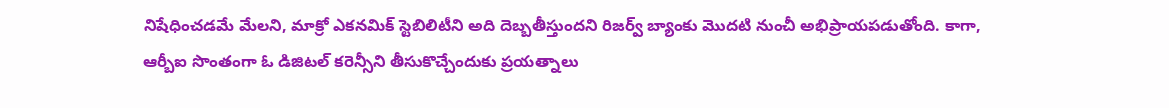నిషేధించడమే మేలని, మాక్రో ఎకనమిక్ స్టెబిలిటీని అది దెబ్బతీస్తుందని రిజర్వ్ బ్యాంకు మొదటి నుంచీ అభిప్రాయపడుతోంది. కాగా, ఆర్బీఐ సొంతంగా ఓ డిజిటల్ కరెన్సీని తీసుకొచ్చేందుకు ప్రయత్నాలు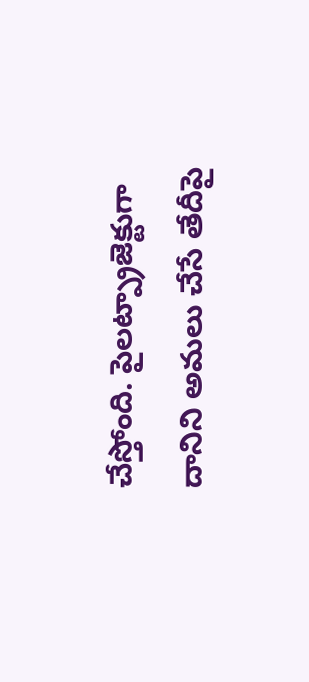చేస్తోంది. పైలట్ప్రాజెక్టుగా దానిని అమలు చేసే తేదీపై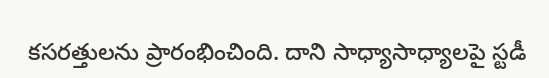కసరత్తులను ప్రారంభించింది. దాని సాధ్యాసాధ్యాలపై స్టడీ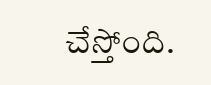చేస్తోంది.